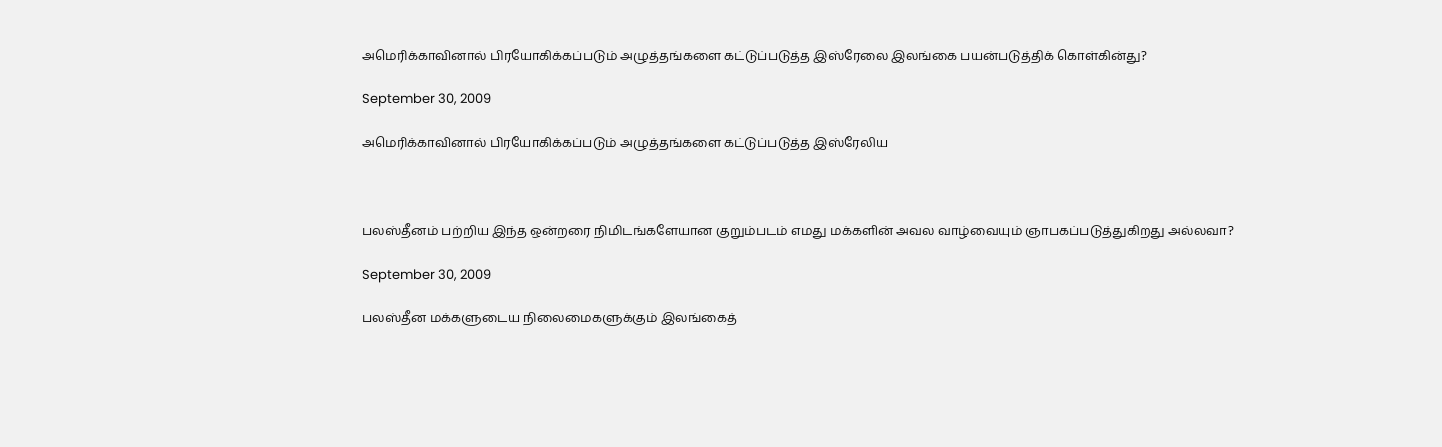அமெரிக்காவினால் பிரயோகிக்கப்படும் அழுத்தங்களை கட்டுப்படுத்த இஸ்ரேலை இலங்கை பயன்படுத்திக் கொள்கின்து?

September 30, 2009

அமெரிக்காவினால் பிரயோகிக்கப்படும் அழுத்தங்களை கட்டுப்படுத்த இஸ்ரேலிய



பலஸ்தீனம் பற்றிய இந்த ஒன்றரை நிமிடங்களேயான குறும்படம் எமது மக்களின் அவல வாழ்வையும் ஞாபகப்படுத்துகிறது அல்லவா?

September 30, 2009

பலஸ்தீன மக்களுடைய நிலைமைகளுக்கும் இலங்கைத்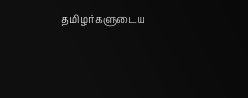தமிழர்களுடைய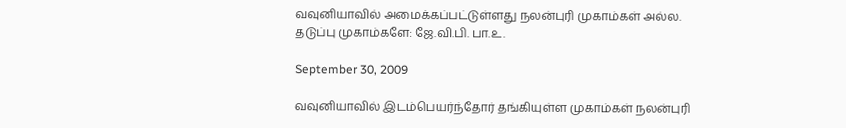வவுனியாவில் அமைக்கப்பட்டுள்ளது நலன்புரி முகாம்கள் அல்ல. தடுப்பு முகாம்களே: ஜே.வி.பி. பா.உ.

September 30, 2009

வவுனியாவில் இடம்பெயர்ந்தோர் தங்கியுள்ள முகாம்கள் நலன்புரி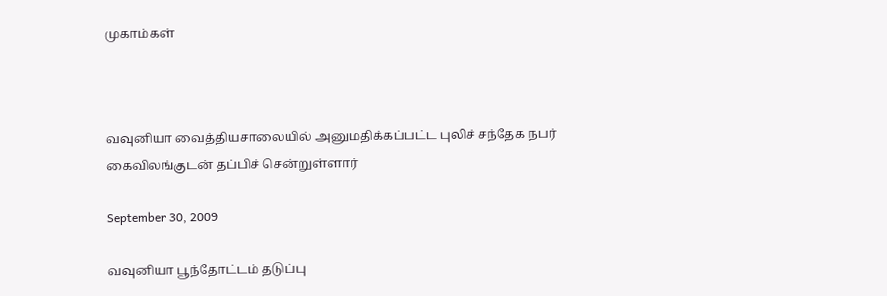முகாம்கள்



வவுனியா வைத்தியசாலையில் அனுமதிக்கப்பட்ட புலிச் சந்தேக நபர் கைவிலங்குடன் தப்பிச் சென்றுள்ளார்

September 30, 2009

வவுனியா பூந்தோட்டம் தடுப்பு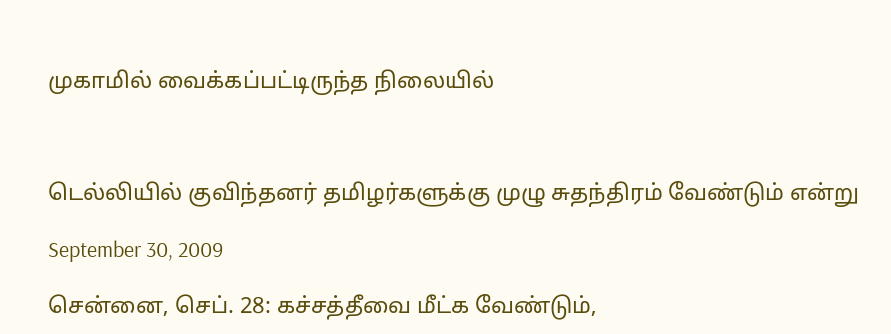முகாமில் வைக்கப்பட்டிருந்த நிலையில்



டெல்லியில் குவிந்தனர் தமிழர்களுக்கு முழு சுதந்திரம் வேண்டும் என்று

September 30, 2009

சென்னை, செப். 28: கச்சத்தீவை மீட்க வேண்டும்,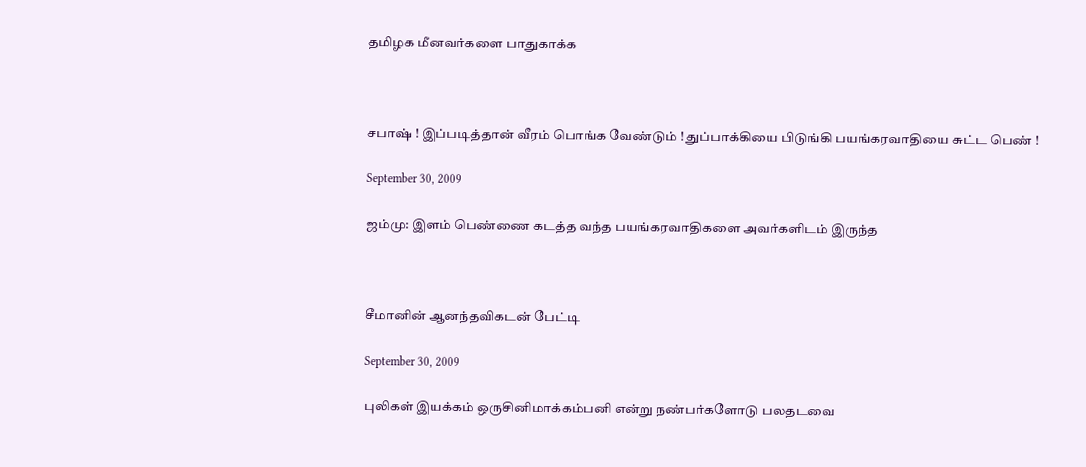தமிழக மீனவர்களை பாதுகாக்க



சபாஷ் ! இப்படித்தான் வீரம் பொங்க வேண்டும் ! துப்பாக்கியை பிடுங்கி பயங்கரவாதியை சுட்ட பெண் !

September 30, 2009

ஜம்மு: இளம் பெண்ணை கடத்த வந்த பயங்கரவாதிகளை அவர்களிடம் இருந்த



சீமானின் ஆனந்தவிகடன் பேட்டி

September 30, 2009

புலிகள் இயக்கம் ஒருசினிமாக்கம்பனி என்று நண்பர்களோடு பலதடவை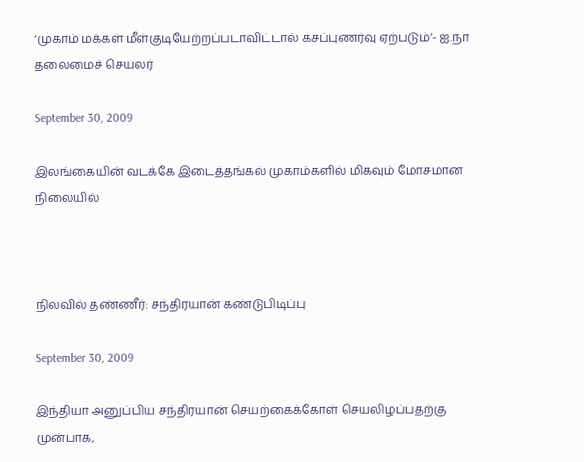‘முகாம் மக்கள் மீள்குடியேற்றப்படாவிட்டால் கசப்புணர்வு ஏற்படும்’- ஐ.நா தலைமைச் செயலர்

September 30, 2009

இலங்கையின் வடக்கே இடைத்தங்கல் முகாம்களில் மிகவும் மோசமான நிலையில்



நிலவில் தண்ணீர்: சந்திரயான் கண்டுபிடிப்பு

September 30, 2009

இந்தியா அனுப்பிய சந்திரயான் செயற்கைக்கோள் செயலிழப்பதற்கு முன்பாக,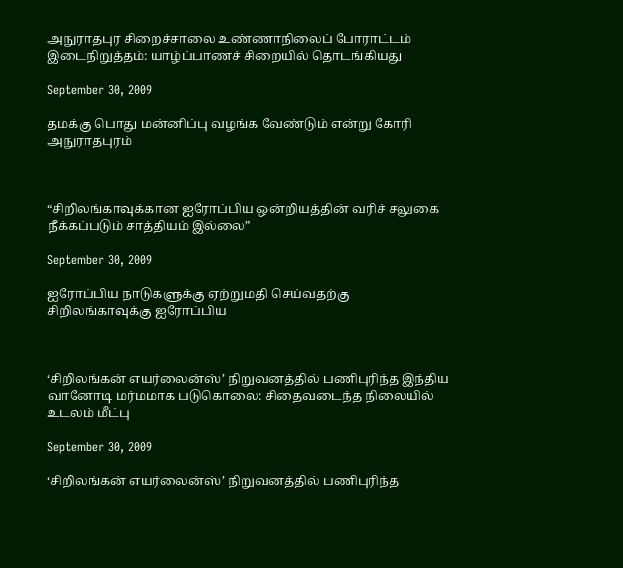அநுராதபுர சிறைச்சாலை உண்ணாநிலைப் போராட்டம் இடைநிறுத்தம்: யாழ்ப்பாணச் சிறையில் தொடங்கியது

September 30, 2009

தமக்கு பொது மன்னிப்பு வழங்க வேண்டும் என்று கோரி அநுராதபுரம்



“சிறிலங்காவுக்கான ஐரோப்பிய ஒன்றியத்தின் வரிச் சலுகை நீக்கப்படும் சாத்தியம் இல்லை”

September 30, 2009

ஐரோப்பிய நாடுகளுக்கு ஏற்றுமதி செய்வதற்கு சிறிலங்காவுக்கு ஐரோப்பிய



‘சிறிலங்கன் எயர்லைன்ஸ்’ நிறுவனத்தில் பணிபுரிந்த இந்திய வானோடி மர்மமாக படுகொலை: சிதைவடைந்த நிலையில் உடலம் மீட்பு

September 30, 2009

‘சிறிலங்கன் எயர்லைன்ஸ்’ நிறுவனத்தில் பணிபுரிந்த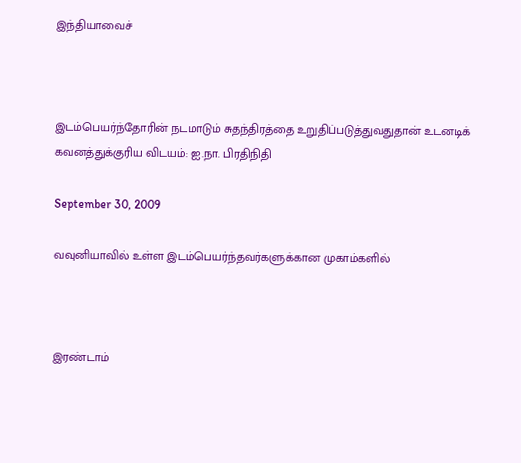இந்தியாவைச்



இடம்பெயர்ந்தோரின் நடமாடும் சுதந்திரத்தை உறுதிப்படுத்துவதுதான் உடனடிக் கவனத்துக்குரிய விடயம்: ஐ.நா. பிரதிநிதி

September 30, 2009

வவுனியாவில் உள்ள இடம்பெயர்ந்தவர்களுக்கான முகாம்களில்



இரண்டாம்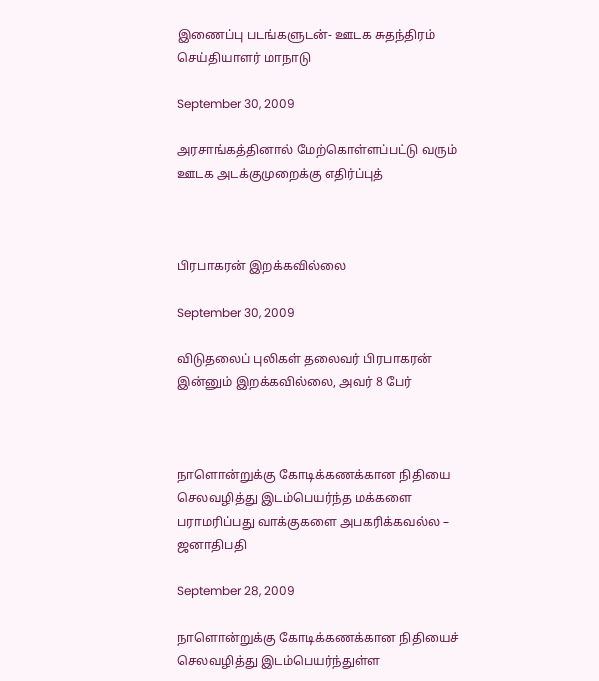இணைப்பு படங்களுடன்‐ ஊடக சுதந்திரம் செய்தியாளர் மாநாடு

September 30, 2009

அரசாங்கத்தினால் மேற்கொள்ளப்பட்டு வரும் ஊடக அடக்குமுறைக்கு எதிர்ப்புத்



பிரபாகரன் இறக்கவில்லை

September 30, 2009

விடுதலைப் புலிகள் தலைவர் பிரபாகரன் இன்னும் இறக்கவில்லை, அவர் 8 பேர்



நாளொன்றுக்கு கோடிக்கணக்கான நிதியை செலவழித்து இடம்பெயர்ந்த மக்களை பராமரிப்பது வாக்குகளை அபகரிக்கவல்ல – ஜனாதிபதி

September 28, 2009

நாளொன்றுக்கு கோடிக்கணக்கான நிதியைச் செலவழித்து இடம்பெயர்ந்துள்ள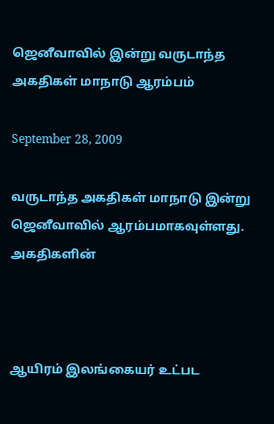ஜெனீவாவில் இன்று வருடாந்த அகதிகள் மாநாடு ஆரம்பம்

September 28, 2009

வருடாந்த அகதிகள் மாநாடு இன்று ஜெனீவாவில் ஆரம்பமாகவுள்ளது. அகதிகளின்



ஆயிரம் இலங்கையர் உட்பட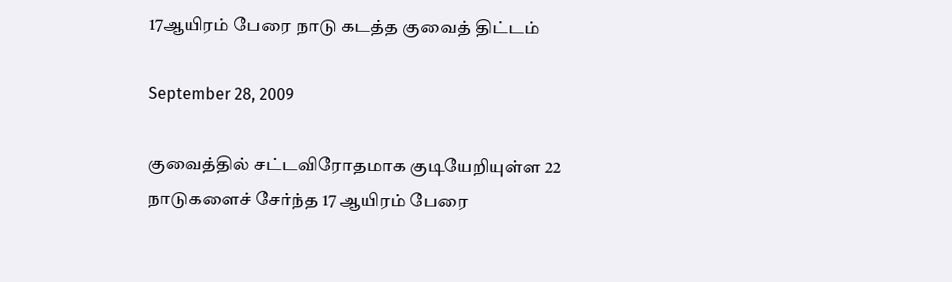17ஆயிரம் பேரை நாடு கடத்த குவைத் திட்டம்

September 28, 2009

குவைத்தில் சட்டவிரோதமாக குடியேறியுள்ள 22 நாடுகளைச் சேர்ந்த 17 ஆயிரம் பேரை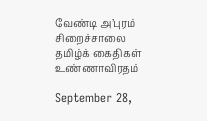வேண்டி அ’புரம் சிறைச்சாலை தமிழ்க் கைதிகள் உண்ணாவிரதம்

September 28,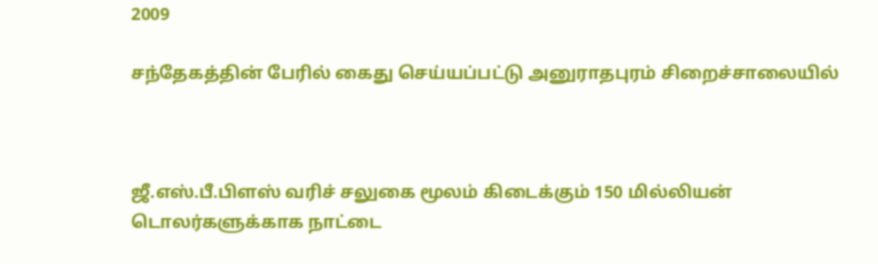2009

சந்தேகத்தின் பேரில் கைது செய்யப்பட்டு அனுராதபுரம் சிறைச்சாலையில்



ஜீ.எஸ்.பீ.பிளஸ் வரிச் சலுகை மூலம் கிடைக்கும் 150 மில்லியன் டொலர்களுக்காக நாட்டை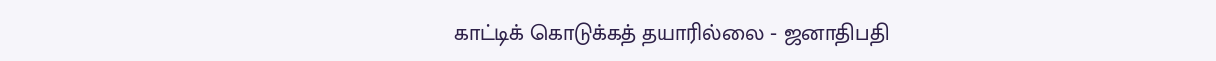காட்டிக் கொடுக்கத் தயாரில்லை ‐ ஜனாதிபதி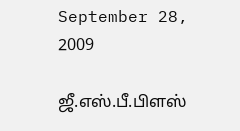September 28, 2009

ஜீ.எஸ்.பீ.பிளஸ்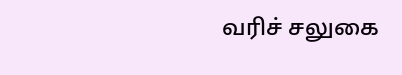வரிச் சலுகை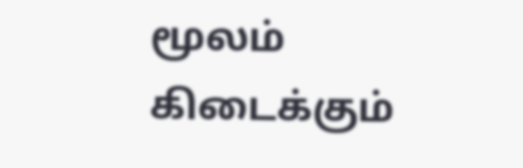மூலம் கிடைக்கும்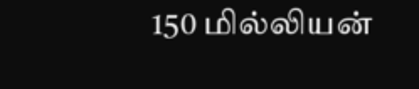150 மில்லியன்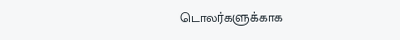டொலர்களுக்காக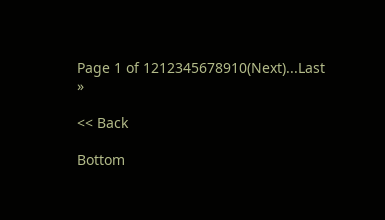Page 1 of 1212345678910(Next)...Last »

<< Back

Bottom